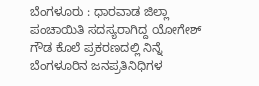ಬೆಂಗಳೂರು : ಧಾರವಾಡ ಜಿಲ್ಲಾ ಪಂಚಾಯಿತಿ ಸದಸ್ಯರಾಗಿದ್ದ ಯೋಗೇಶ್ ಗೌಡ ಕೊಲೆ ಪ್ರಕರಣದಲ್ಲಿ ನಿನ್ನೆ ಬೆಂಗಳೂರಿನ ಜನಪ್ರತಿನಿಧಿಗಳ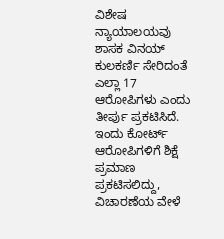ವಿಶೇಷ ನ್ಯಾಯಾಲಯವು ಶಾಸಕ ವಿನಯ್ ಕುಲಕರ್ಣಿ ಸೇರಿದಂತೆ ಎಲ್ಲಾ 17 ಆರೋಪಿಗಳು ಎಂದು ತೀರ್ಪು ಪ್ರಕಟಿಸಿದೆ. ಇಂದು ಕೋರ್ಟ್ ಆರೋಪಿಗಳಿಗೆ ಶಿಕ್ಷೆ ಪ್ರಮಾಣ ಪ್ರಕಟಿಸಲಿದ್ದು, ವಿಚಾರಣೆಯ ವೇಳೆ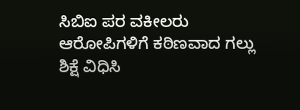ಸಿಬಿಐ ಪರ ವಕೀಲರು ಆರೋಪಿಗಳಿಗೆ ಕಠಿಣವಾದ ಗಲ್ಲು ಶಿಕ್ಷೆ ವಿಧಿಸಿ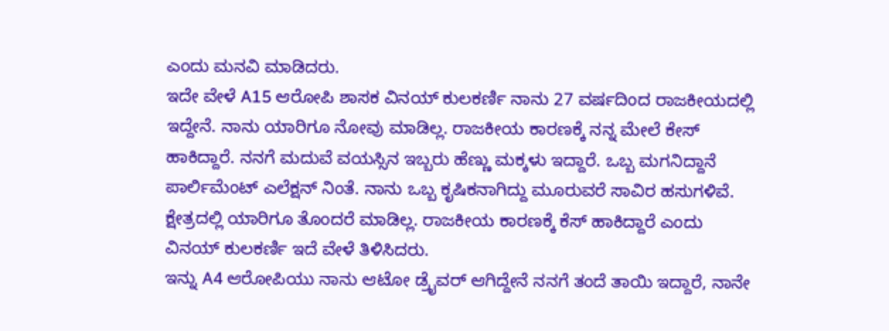ಎಂದು ಮನವಿ ಮಾಡಿದರು.
ಇದೇ ವೇಳೆ A15 ಆರೋಪಿ ಶಾಸಕ ವಿನಯ್ ಕುಲಕರ್ಣಿ ನಾನು 27 ವರ್ಷದಿಂದ ರಾಜಕೀಯದಲ್ಲಿ ಇದ್ದೇನೆ. ನಾನು ಯಾರಿಗೂ ನೋವು ಮಾಡಿಲ್ಲ. ರಾಜಕೀಯ ಕಾರಣಕ್ಕೆ ನನ್ನ ಮೇಲೆ ಕೇಸ್ ಹಾಕಿದ್ದಾರೆ. ನನಗೆ ಮದುವೆ ವಯಸ್ಸಿನ ಇಬ್ಬರು ಹೆಣ್ಣು ಮಕ್ಕಳು ಇದ್ದಾರೆ. ಒಬ್ಬ ಮಗನಿದ್ದಾನೆ ಪಾರ್ಲಿಮೆಂಟ್ ಎಲೆಕ್ಷನ್ ನಿಂತೆ. ನಾನು ಒಬ್ಬ ಕೃಷಿಕನಾಗಿದ್ದು ಮೂರುವರೆ ಸಾವಿರ ಹಸುಗಳಿವೆ. ಕ್ಷೇತ್ರದಲ್ಲಿ ಯಾರಿಗೂ ತೊಂದರೆ ಮಾಡಿಲ್ಲ. ರಾಜಕೀಯ ಕಾರಣಕ್ಕೆ ಕೆಸ್ ಹಾಕಿದ್ದಾರೆ ಎಂದು ವಿನಯ್ ಕುಲಕರ್ಣಿ ಇದೆ ವೇಳೆ ತಿಳಿಸಿದರು.
ಇನ್ನು A4 ಆರೋಪಿಯು ನಾನು ಆಟೋ ಡ್ರೈವರ್ ಆಗಿದ್ದೇನೆ ನನಗೆ ತಂದೆ ತಾಯಿ ಇದ್ದಾರೆ, ನಾನೇ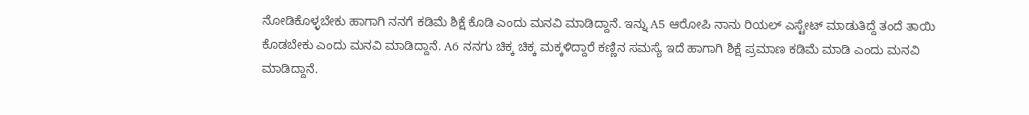ನೋಡಿಕೊಳ್ಳಬೇಕು ಹಾಗಾಗಿ ನನಗೆ ಕಡಿಮೆ ಶಿಕ್ಷೆ ಕೊಡಿ ಎಂದು ಮನವಿ ಮಾಡಿದ್ದಾನೆ. ಇನ್ನು A5 ಆರೋಪಿ ನಾನು ರಿಯಲ್ ಎಸ್ಟೇಟ್ ಮಾಡುತಿದ್ದೆ ತಂದೆ ತಾಯಿ ಕೊಡಬೇಕು ಎಂದು ಮನವಿ ಮಾಡಿದ್ದಾನೆ. A6 ನನಗು ಚಿಕ್ಕ ಚಿಕ್ಕ ಮಕ್ಕಳಿದ್ದಾರೆ ಕಣ್ಣಿನ ಸಮಸ್ಯೆ ಇದೆ ಹಾಗಾಗಿ ಶಿಕ್ಷೆ ಪ್ರಮಾಣ ಕಡಿಮೆ ಮಾಡಿ ಎಂದು ಮನವಿ ಮಾಡಿದ್ದಾನೆ.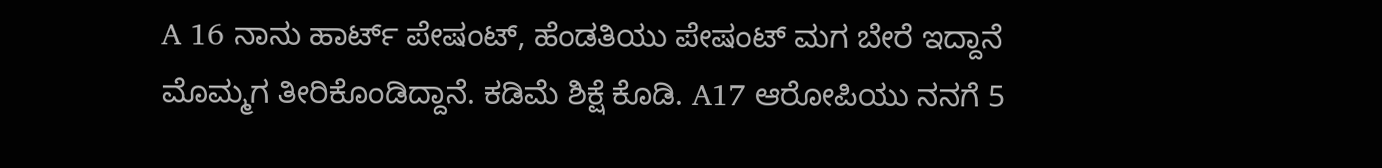A 16 ನಾನು ಹಾರ್ಟ್ ಪೇಷಂಟ್, ಹೆಂಡತಿಯು ಪೇಷಂಟ್ ಮಗ ಬೇರೆ ಇದ್ದಾನೆ ಮೊಮ್ಮಗ ತೀರಿಕೊಂಡಿದ್ದಾನೆ. ಕಡಿಮೆ ಶಿಕ್ಷೆ ಕೊಡಿ. A17 ಆರೋಪಿಯು ನನಗೆ 5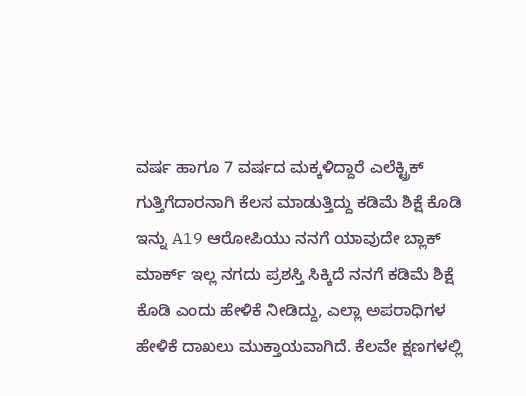ವರ್ಷ ಹಾಗೂ 7 ವರ್ಷದ ಮಕ್ಕಳಿದ್ದಾರೆ ಎಲೆಕ್ಟ್ರಿಕ್ ಗುತ್ತಿಗೆದಾರನಾಗಿ ಕೆಲಸ ಮಾಡುತ್ತಿದ್ದು ಕಡಿಮೆ ಶಿಕ್ಷೆ ಕೊಡಿ ಇನ್ನು A19 ಆರೋಪಿಯು ನನಗೆ ಯಾವುದೇ ಬ್ಲಾಕ್ ಮಾರ್ಕ್ ಇಲ್ಲ ನಗದು ಪ್ರಶಸ್ತಿ ಸಿಕ್ಕಿದೆ ನನಗೆ ಕಡಿಮೆ ಶಿಕ್ಷೆ ಕೊಡಿ ಎಂದು ಹೇಳಿಕೆ ನೀಡಿದ್ದು, ಎಲ್ಲಾ ಅಪರಾಧಿಗಳ ಹೇಳಿಕೆ ದಾಖಲು ಮುಕ್ತಾಯವಾಗಿದೆ. ಕೆಲವೇ ಕ್ಷಣಗಳಲ್ಲಿ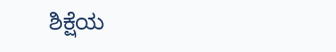ಶಿಕ್ಷೆಯ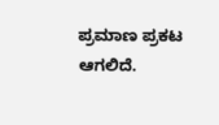ಪ್ರಮಾಣ ಪ್ರಕಟ ಆಗಲಿದೆ.